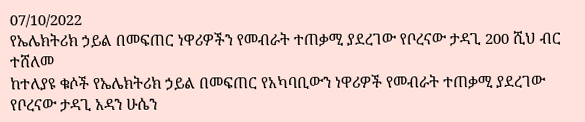07/10/2022
የኤሌክትሪክ ኃይል በመፍጠር ነዋሪዎችን የመብራት ተጠቃሚ ያደረገው የቦረናው ታዳጊ 200 ሺህ ብር ተሸለመ
ከተለያዩ ቁሶች የኤሌክትሪክ ኃይል በመፍጠር የአካባቢውን ነዋሪዎች የመብራት ተጠቃሚ ያደረገው የቦረናው ታዳጊ አዳን ሁሴን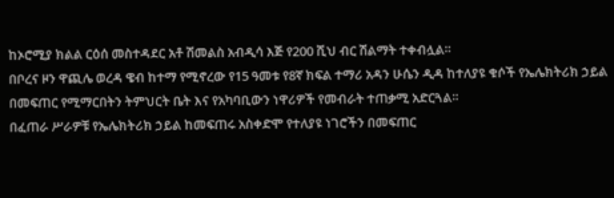ከኦሮሚያ ክልል ርዕሰ መስተዳደር አቶ ሽመልስ አብዲሳ እጅ የ200 ሺህ ብር ሽልማት ተቀብሏል።
በቦረና ዞን ዋጪሌ ወረዳ ዌብ ከተማ የሚኖረው የ15 ዓመቱ የ8ኛ ክፍል ተማሪ አዳን ሁሴን ዲዳ ከተለያዩ ቁሶች የኤሌክትሪክ ኃይል በመፍጠር የሚማርበትን ትምህርት ቤት እና የአካባቢውን ነዋሪዎች የመብራት ተጠቃሚ አድርጓል።
በፈጠራ ሥራዎቹ የኤሌክትሪክ ኃይል ከመፍጠሩ አስቀድሞ የተለያዩ ነገሮችን በመፍጠር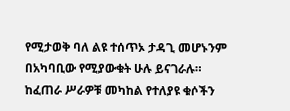የሚታወቅ ባለ ልዩ ተሰጥኦ ታዳጊ መሆኑንም በአካባቢው የሚያውቁት ሁሉ ይናገራሉ።
ከፈጠራ ሥራዎቹ መካከል የተለያዩ ቁሶችን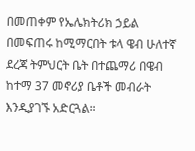በመጠቀም የኤሌክትሪክ ኃይል በመፍጠሩ ከሚማርበት ቱላ ዌብ ሁለተኛ ደረጃ ትምህርት ቤት በተጨማሪ በዌብ ከተማ 37 መኖሪያ ቤቶች መብራት እንዲያገኙ አድርጓል።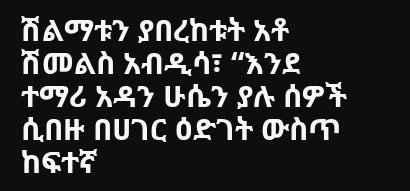ሽልማቱን ያበረከቱት አቶ ሽመልስ አብዲሳ፣ “እንደ ተማሪ አዳን ሁሴን ያሉ ሰዎች ሲበዙ በሀገር ዕድገት ውስጥ ከፍተኛ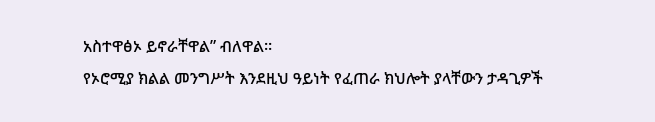አስተዋፅኦ ይኖራቸዋል” ብለዋል።
የኦሮሚያ ክልል መንግሥት እንደዚህ ዓይነት የፈጠራ ክህሎት ያላቸውን ታዳጊዎች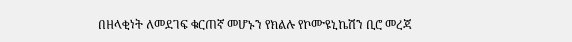በዘላቂነት ለመደገፍ ቁርጠኛ መሆኑን የክልሉ የኮሙዩኒኬሽን ቢሮ መረጃ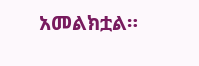አመልክቷል።